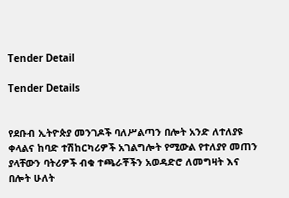Tender Detail

Tender Details


የደቡብ ኢትዮጵያ መንገዶች ባለሥልጣን በሎት አንድ ለተለያዩ ቀላልና ከባድ ተሽከርካሪዎች አገልግሎት የሚውል የተለያየ መጠን ያላቸውን ባትሪዎች ብቁ ተጫራቾችን አወዳድሮ ለመግዛት እና በሎት ሁለት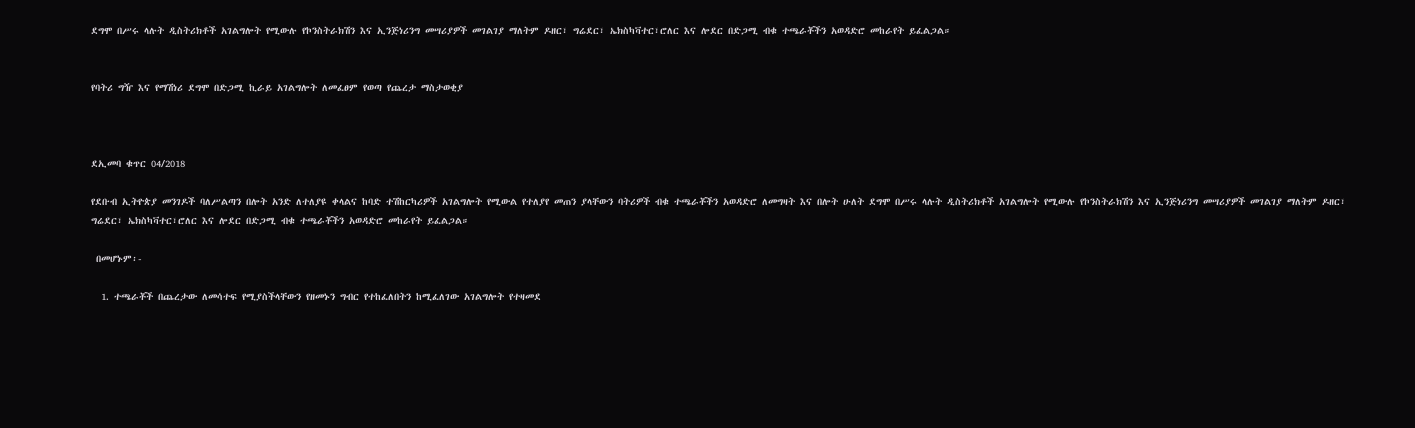ደግሞ በሥሩ ላሉት ዲስትሪክቶች አገልግሎት የሚውሉ የኮንስትራክሽን እና ኢንጅነሪንግ መሣሪያዎች መገልገያ ማለትም ዶዘር፣ ግሬደር፣ ኤክስካቫተር፣ሮለር እና ሎደር በድጋሚ ብቁ ተጫራቾችን አወዳድሮ መከራየት ይፈልጋል።


የባትሪ ግዥ እና የማሽነሪ ደግሞ በድጋሚ ኪራይ አገልግሎት ለመፈፀም የወጣ የጨረታ ማስታወቂያ



ደኢመባ ቁጥር 04/2018

የደቡብ ኢትዮጵያ መንገዶች ባለሥልጣን በሎት አንድ ለተለያዩ ቀላልና ከባድ ተሽከርካሪዎች አገልግሎት የሚውል የተለያየ መጠን ያላቸውን ባትሪዎች ብቁ ተጫራቾችን አወዳድሮ ለመግዛት እና በሎት ሁለት ደግሞ በሥሩ ላሉት ዲስትሪክቶች አገልግሎት የሚውሉ የኮንስትራክሽን እና ኢንጅነሪንግ መሣሪያዎች መገልገያ ማለትም ዶዘር፣ ግሬደር፣ ኤክስካቫተር፣ሮለር እና ሎደር በድጋሚ ብቁ ተጫራቾችን አወዳድሮ መከራየት ይፈልጋል።

 በመሆኑም፡-

  1. ተጫራቾች በጨረታው ለመሳተፍ የሚያስችላቸውን የዘመኑን ግብር የተከፈለበትን ከሚፈለገው አገልግሎት የተዛመደ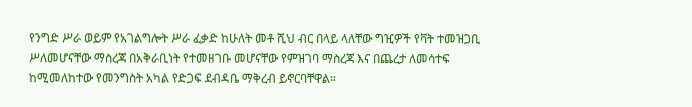የንግድ ሥራ ወይም የአገልግሎት ሥራ ፈቃድ ከሁለት መቶ ሺህ ብር በላይ ላለቸው ግዢዎች የቫት ተመዝጋቢ ሥለመሆናቸው ማስረጃ በአቅራቢነት የተመዘገቡ መሆናቸው የምዝገባ ማስረጃ እና በጨረታ ለመሳተፍ ከሚመለከተው የመንግስት አካል የድጋፍ ደብዳቤ ማቅረብ ይኖርባቸዋል።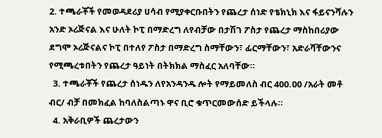2. ተጫራቾች የመወዳደሪያ ሀሳብ የሚያቀርቡበትን የጨረታ ሰነድ የቴክኒክ እና ፋይናንሻሉን አንድ ኦሪጅናል እና ሁለት ኮፒ በማድረግ ለየብቻው በታሽገ ፖስታ የጨረታ ማስከበሪያው ደግሞ ኦሪጅናልና ኮፒ በተለየ ፖስታ በማድረግ ስማቸውን፣ ፊርማቸውን፣ አድራሻቸውንና የሚጫረቱበትን የጨረታ ዓይነት በትክክል ማስፈር አለባቸው።
  3. ተጫራቾች የጨረታ ሰነዱን ለየአንዳንዱ ሎት የማይመለስ ብር 400.00 /አራት መቶ ብር/ ብቻ በመክፈል ከባለስልጣኑ ዋና ቢሮ ቁጥርመውሰድ ይችላሉ።
  4. አቅራቢዎች ጨረታውን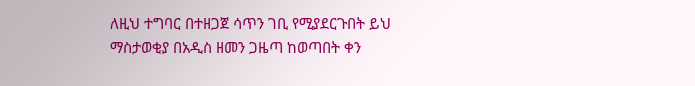ለዚህ ተግባር በተዘጋጀ ሳጥን ገቢ የሚያደርጉበት ይህ ማስታወቂያ በአዲስ ዘመን ጋዜጣ ከወጣበት ቀን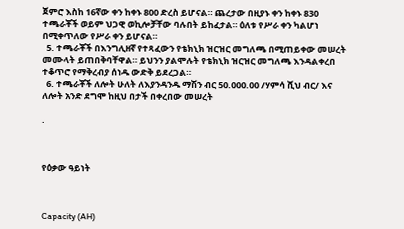ጀምሮ እስከ 16ኛው ቀን ከቀኑ 800 ድረስ ይሆናል። ጨረታው በዚያኑ ቀን ከቀኑ 830 ተጫራቾች ወይም ህጋዊ ወኪሎቻቸው ባሉበት ይከፈታል። ዕለቱ የሥራ ቀን ካልሆነ በሚቀጥለው የሥራ ቀን ይሆናል።
  5. ተጫራቾች በእንግሊዘኛ የተጻፈውን የቴክኒክ ዝርዝር መግለጫ በሚጠይቀው መሠረት መሙላት ይጠበቅባቸዋል። ይህንን ያልሞሉት የቴክኒክ ዝርዝር መግለጫ እንዳልቀረበ ተቆጥሮ የማቅረብያ ሰነዱ ውድቅ ይደረጋል።
  6. ተጫራቾች ለሎት ሁለት ለእያንዳንዱ ማሽን ብር 50.000.00 /ሃምሳ ሺህ ብር/ እና ለሎት አንድ ደግሞ ከዚህ በታች በቀረበው መሠረት

.



የዕቃው ዓይነት



Capacity (AH)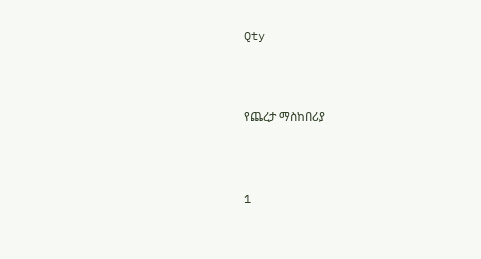Qty



የጨረታ ማስከበሪያ



1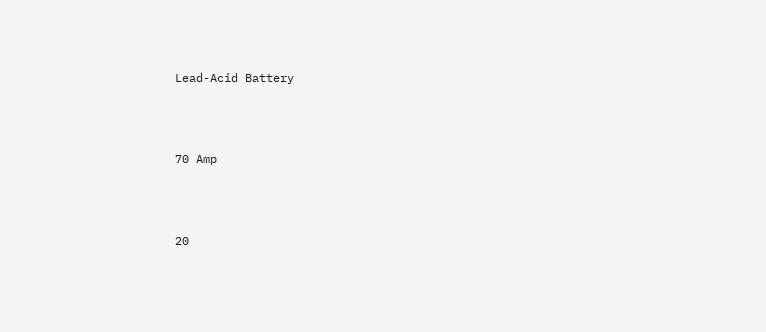Lead-Acid Battery



70 Amp



20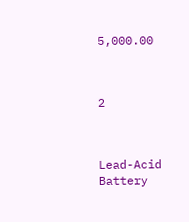5,000.00



2



Lead-Acid Battery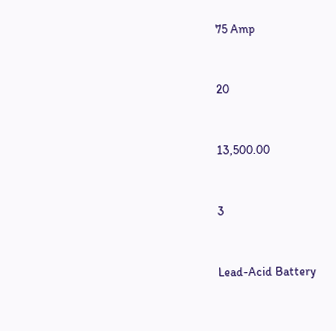75 Amp



20



13,500.00



3



Lead-Acid Battery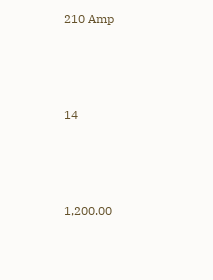210 Amp



14



1,200.00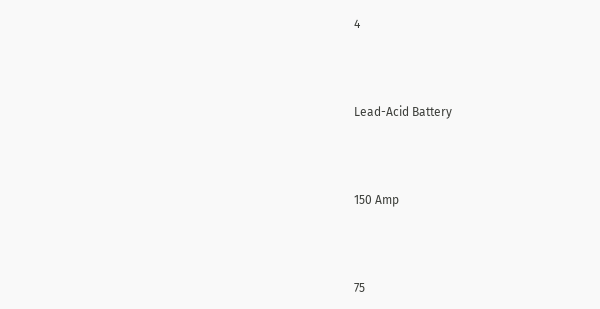4



Lead-Acid Battery



150 Amp



75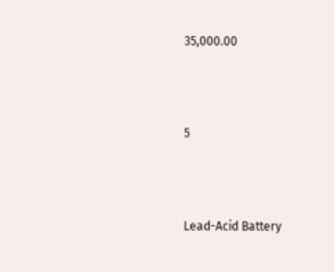35,000.00



5



Lead-Acid Battery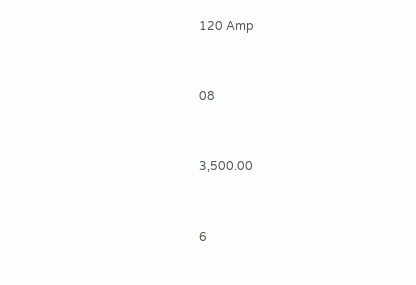120 Amp



08



3,500.00



6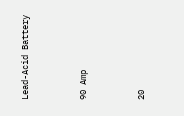Lead-Acid Battery



90 Amp



20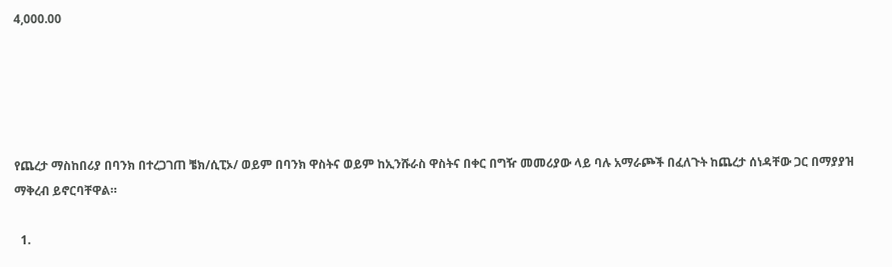4,000.00





የጨረታ ማስከበሪያ በባንክ በተረጋገጠ ቼክ/ሲፒኦ/ ወይም በባንክ ዋስትና ወይም ከኢንሹራስ ዋስትና በቀር በግዥ መመሪያው ላይ ባሉ አማራጮች በፈለጉት ከጨረታ ሰነዳቸው ጋር በማያያዝ ማቅረብ ይኖርባቸዋል።

  1.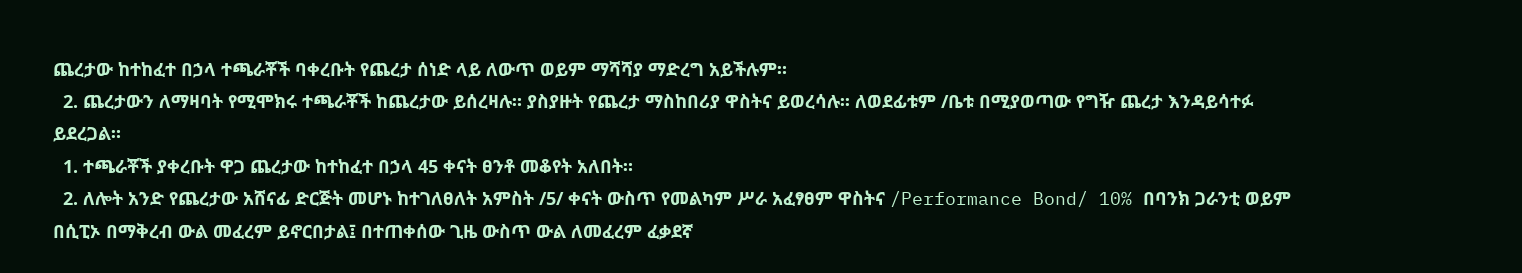ጨረታው ከተከፈተ በኃላ ተጫራቾች ባቀረቡት የጨረታ ሰነድ ላይ ለውጥ ወይም ማሻሻያ ማድረግ አይችሉም።
  2. ጨረታውን ለማዛባት የሚሞክሩ ተጫራቾች ከጨረታው ይሰረዛሉ። ያስያዙት የጨረታ ማስከበሪያ ዋስትና ይወረሳሉ፡፡ ለወደፊቱም /ቤቱ በሚያወጣው የግዥ ጨረታ እንዳይሳተፉ ይደረጋል።
  1. ተጫራቾች ያቀረቡት ዋጋ ጨረታው ከተከፈተ በኃላ 45 ቀናት ፀንቶ መቆየት አለበት።
  2. ለሎት አንድ የጨረታው አሸናፊ ድርጅት መሆኑ ከተገለፀለት አምስት /5/ ቀናት ውስጥ የመልካም ሥራ አፈፃፀም ዋስትና /Performance Bond/ 10% በባንክ ጋራንቲ ወይም በሲፒኦ በማቅረብ ውል መፈረም ይኖርበታል፤ በተጠቀሰው ጊዜ ውስጥ ውል ለመፈረም ፈቃደኛ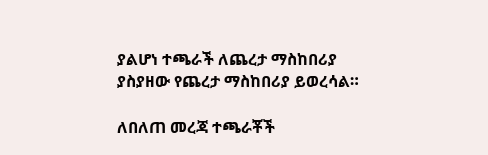ያልሆነ ተጫራች ለጨረታ ማስከበሪያ ያስያዘው የጨረታ ማስከበሪያ ይወረሳል።

ለበለጠ መረጃ ተጫራቾች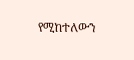የሚከተለውን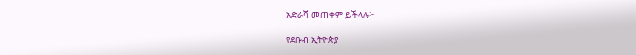አድራሻ መጠቀም ይችላሉ፦

የደቡብ ኢትዮጵያ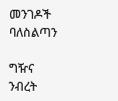መንገዶች ባለስልጣን

ግዥና ንብረት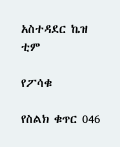አስተዳደር ኬዝ ቲም

የፖሳቁ

የስልክ ቁጥር 046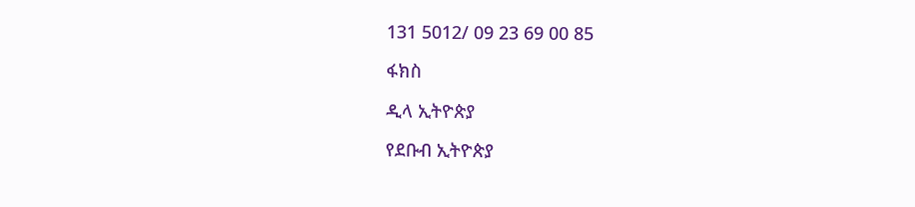131 5012/ 09 23 69 00 85

ፋክስ

ዲላ ኢትዮጵያ

የደቡብ ኢትዮጵያ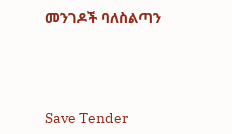መንገዶች ባለስልጣን





Save Tender